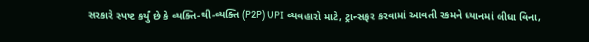સરકારે સ્પષ્ટ કર્યું છે કે વ્યક્તિ-થી-વ્યક્તિ (P2P) UPI વ્યવહારો માટે, ટ્રાન્સફર કરવામાં આવતી રકમને ધ્યાનમાં લીધા વિના,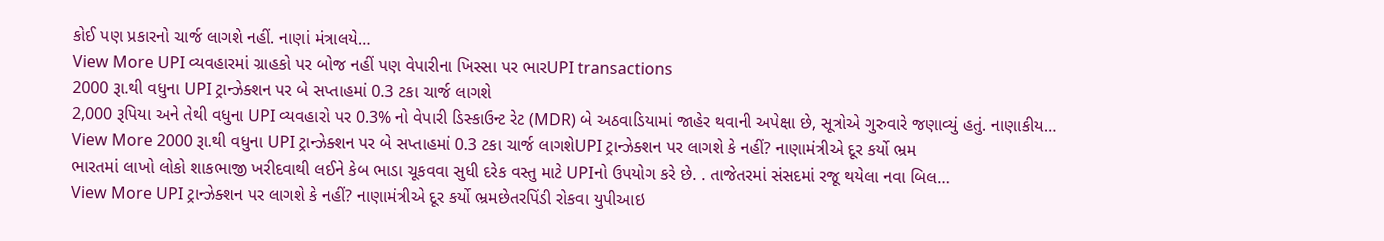કોઈ પણ પ્રકારનો ચાર્જ લાગશે નહીં. નાણાં મંત્રાલયે…
View More UPI વ્યવહારમાં ગ્રાહકો પર બોજ નહીં પણ વેપારીના ખિસ્સા પર ભારUPI transactions
2000 રૂા.થી વધુના UPI ટ્રાન્ઝેક્શન પર બે સપ્તાહમાં 0.3 ટકા ચાર્જ લાગશે
2,000 રૂપિયા અને તેથી વધુના UPI વ્યવહારો પર 0.3% નો વેપારી ડિસ્કાઉન્ટ રેટ (MDR) બે અઠવાડિયામાં જાહેર થવાની અપેક્ષા છે, સૂત્રોએ ગુરુવારે જણાવ્યું હતું. નાણાકીય…
View More 2000 રૂા.થી વધુના UPI ટ્રાન્ઝેક્શન પર બે સપ્તાહમાં 0.3 ટકા ચાર્જ લાગશેUPI ટ્રાન્ઝેક્શન પર લાગશે કે નહીં? નાણામંત્રીએ દૂર કર્યો ભ્રમ
ભારતમાં લાખો લોકો શાકભાજી ખરીદવાથી લઈને કેબ ભાડા ચૂકવવા સુધી દરેક વસ્તુ માટે UPIનો ઉપયોગ કરે છે. . તાજેતરમાં સંસદમાં રજૂ થયેલા નવા બિલ…
View More UPI ટ્રાન્ઝેક્શન પર લાગશે કે નહીં? નાણામંત્રીએ દૂર કર્યો ભ્રમછેતરપિંડી રોકવા યુપીઆઇ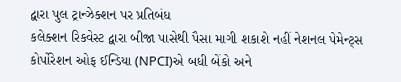દ્વારા પુલ ટ્રાન્ઝેક્શન પર પ્રતિબંધ
કલેક્શન રિકવેસ્ટ દ્વારા બીજા પાસેથી પૈસા માગી શકાશે નહીં નેશનલ પેમેન્ટ્સ કોર્પોરેશન ઓફ ઈન્ડિયા (NPCI)એ બધી બેંકો અને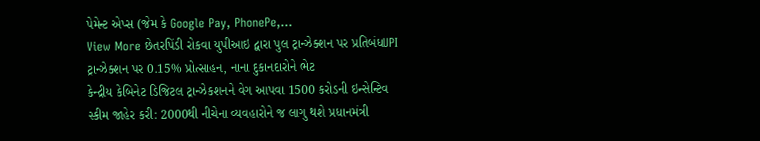પેમેન્ટ એપ્સ (જેમ કે Google Pay, PhonePe,…
View More છેતરપિંડી રોકવા યુપીઆઇ દ્વારા પુલ ટ્રાન્ઝેક્શન પર પ્રતિબંધUPI ટ્રાન્ઝેક્શન પર 0.15% પ્રોત્સાહન, નાના દુકાનદારોને ભેટ
કેન્દ્રીય કેબિનેટ ડિજિટલ ટ્રાન્ઝેકશનને વેગ આપવા 1500 કરોડની ઇન્સેન્ટિવ સ્કીમ જાહેર કરી: 2000થી નીચેના વ્યવહારોને જ લાગુ થશે પ્રધાનમંત્રી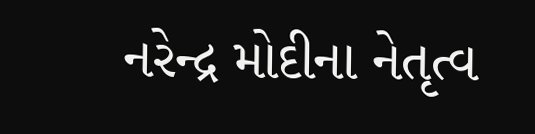નરેન્દ્ર મોદીના નેતૃત્વ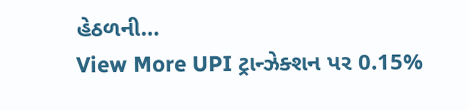હેઠળની…
View More UPI ટ્રાન્ઝેક્શન પર 0.15%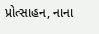પ્રોત્સાહન, નાના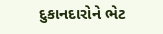દુકાનદારોને ભેટ